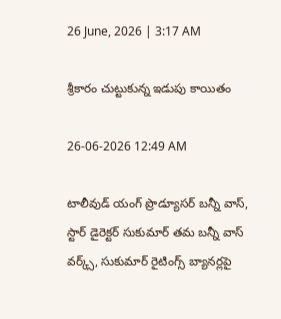26 June, 2026 | 3:17 AM

శ్రీకారం చుట్టుకున్న ఇడుపు కాయితం

26-06-2026 12:49 AM

టాలీవుడ్ యంగ్ ప్రొడ్యూసర్ బన్నీ వాస్, స్టార్ డైరెక్టర్ సుకుమార్ తమ బన్నీ వాస్ వర్క్స్, సుకుమార్ రైటింగ్స్ బ్యానర్లపై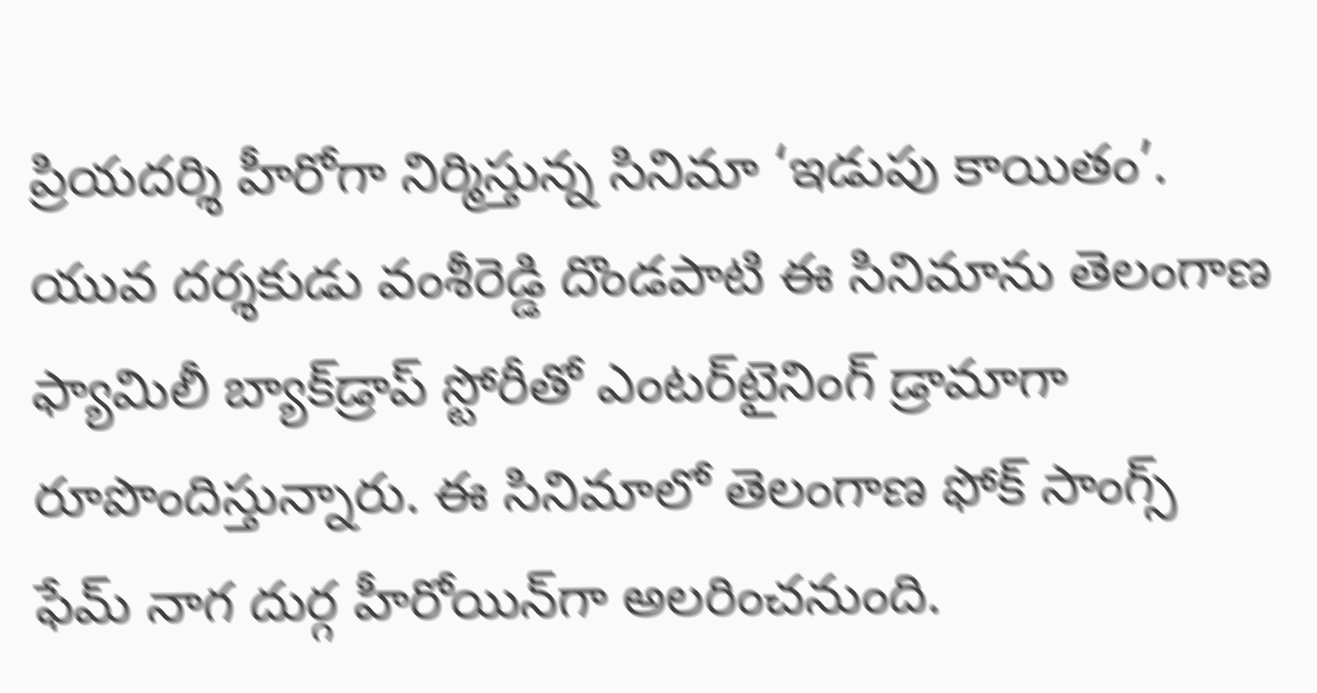ప్రియదర్శి హీరోగా నిర్మిస్తున్న సినిమా ‘ఇడుపు కాయితం’. యువ దర్శకుడు వంశీరెడ్డి దొండపాటి ఈ సినిమాను తెలంగాణ ఫ్యామిలీ బ్యాక్‌డ్రాప్ స్టోరీతో ఎంటర్‌టైనింగ్ డ్రామాగా రూపొందిస్తున్నారు. ఈ సినిమాలో తెలంగాణ ఫోక్ సాంగ్స్ ఫేమ్ నాగ దుర్గ హీరోయిన్‌గా అలరించనుంది.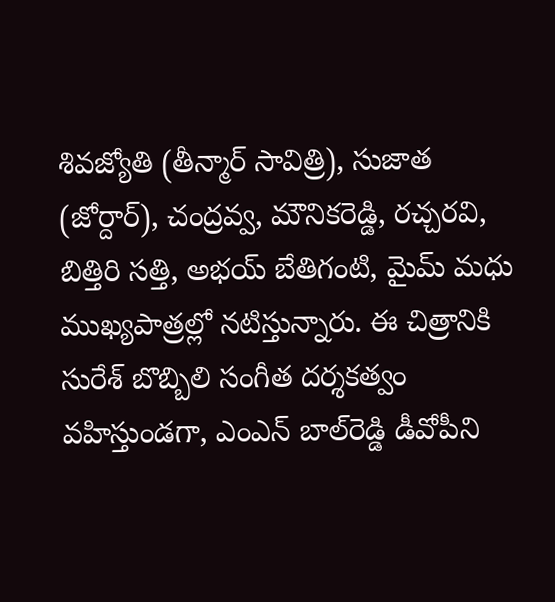శివజ్యోతి (తీన్మార్ సావిత్రి), సుజాత (జోర్దార్), చంద్రవ్వ, మౌనికరెడ్డి, రచ్చరవి, బిత్తిరి సత్తి, అభయ్ బేతిగంటి, మైమ్ మధు ముఖ్యపాత్రల్లో నటిస్తున్నారు. ఈ చిత్రానికి సురేశ్ బొబ్బిలి సంగీత దర్శకత్వం వహిస్తుండగా, ఎంఎన్ బాల్‌రెడ్డి డీవోపీని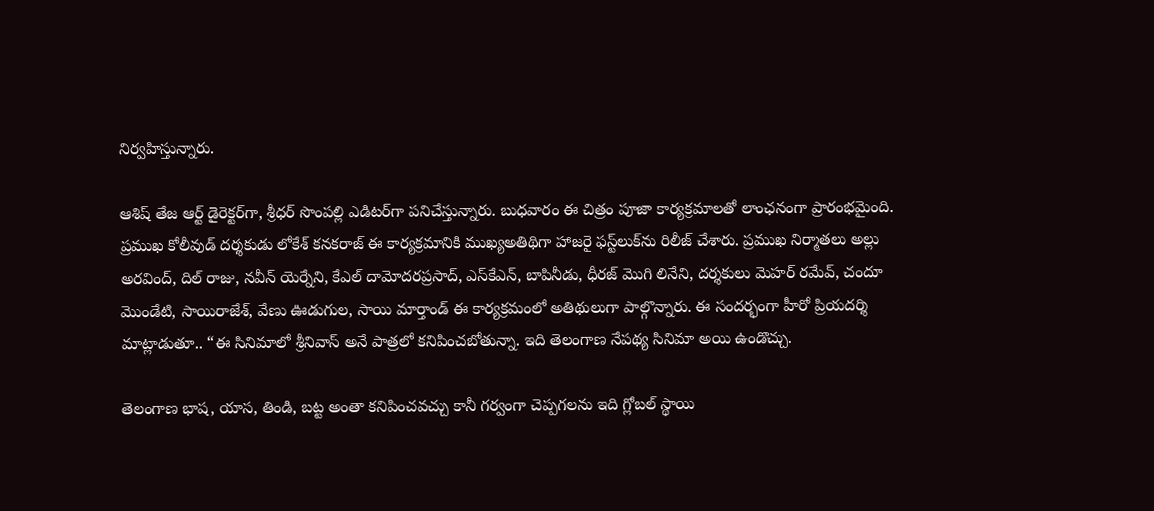నిర్వహిస్తున్నారు.

ఆశిష్ తేజ ఆర్ట్ డైరెక్టర్‌గా, శ్రీధర్ సొంపల్లి ఎడిటర్‌గా పనిచేస్తున్నారు. బుధవారం ఈ చిత్రం పూజా కార్యక్రమాలతో లాంఛనంగా ప్రారంభమైంది. ప్రముఖ కోలీవుడ్ దర్శకుడు లోకేశ్ కనకరాజ్ ఈ కార్యక్రమానికి ముఖ్యఅతిథిగా హాజరై ఫస్ట్‌లుక్‌ను రిలీజ్ చేశారు. ప్రముఖ నిర్మాతలు అల్లు అరవింద్, దిల్ రాజు, నవీన్ యెర్నేని, కేఎల్ దామోదరప్రసాద్, ఎస్‌కేఎన్, బాపినీడు, ధీరజ్ మొగి లినేని, దర్శకులు మెహర్ రమేవ్, చందూ మొండేటి, సాయిరాజేశ్, వేణు ఊడుగుల, సాయి మార్తాండ్ ఈ కార్యక్రమంలో అతిథులుగా పాల్గొన్నారు. ఈ సందర్భంగా హీరో ప్రియదర్శి మాట్లాడుతూ.. “ఈ సినిమాలో శ్రీనివాస్ అనే పాత్రలో కనిపించబోతున్నా. ఇది తెలంగాణ నేపథ్య సినిమా అయి ఉండొచ్చు.

తెలంగాణ భాష, యాస, తిండి, బట్ట అంతా కనిపించవచ్చు కానీ గర్వంగా చెప్పగలను ఇది గ్లోబల్ స్థాయి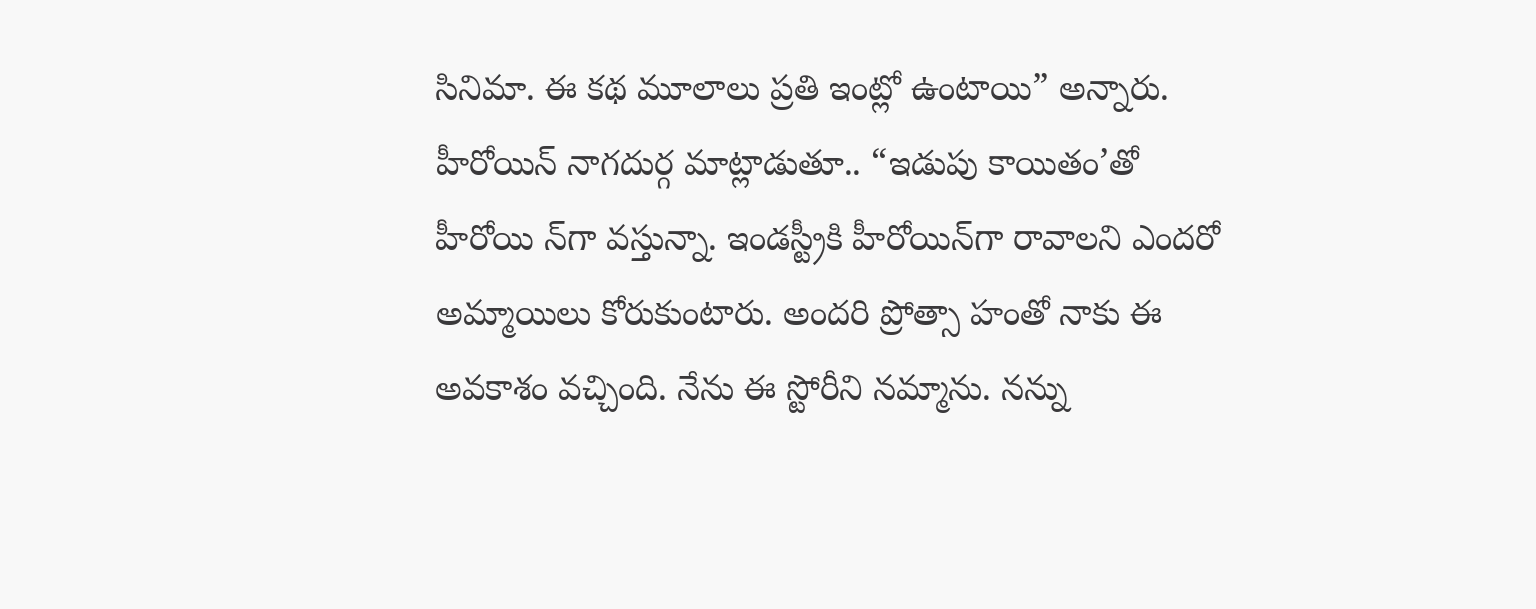సినిమా. ఈ కథ మూలాలు ప్రతి ఇంట్లో ఉంటాయి” అన్నారు. హీరోయిన్ నాగదుర్గ మాట్లాడుతూ.. “ఇడుపు కాయితం’తో హీరోయి న్‌గా వస్తున్నా. ఇండస్ట్రీకి హీరోయిన్‌గా రావాలని ఎందరో అమ్మాయిలు కోరుకుంటారు. అందరి ప్రోత్సా హంతో నాకు ఈ అవకాశం వచ్చింది. నేను ఈ స్టోరీని నమ్మాను. నన్ను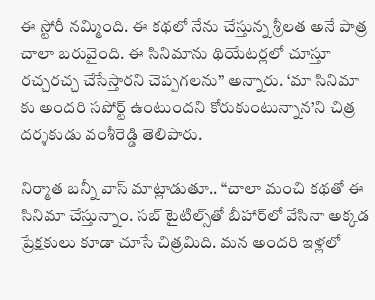ఈ స్టోరీ నమ్మింది. ఈ కథలో నేను చేస్తున్న శ్రీలత అనే పాత్ర చాలా బరువైంది. ఈ సినిమాను థియేటర్లలో చూస్తూ రచ్చరచ్చ చేసేస్తారని చెప్పగలను” అన్నారు. ‘మా సినిమా కు అందరి సపోర్ట్ ఉంటుందని కోరుకుంటున్నాన’ని చిత్ర దర్శకుడు వంశీరెడ్డి తెలిపారు.

నిర్మాత బన్నీ వాస్ మాట్లాడుతూ.. “చాలా మంచి కథతో ఈ సినిమా చేస్తున్నాం. సబ్ టైటిల్స్‌తో బీహార్‌లో వేసినా అక్కడ ప్రేక్షకులు కూడా చూసే చిత్రమిది. మన అందరి ఇళ్లలో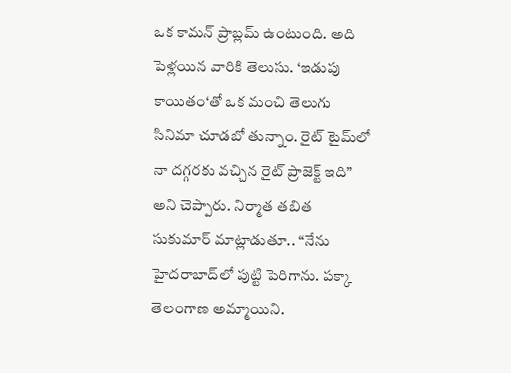ఒక కామన్ ప్రాబ్లమ్ ఉంటుంది. అది పెళ్లయిన వారికి తెలుసు. ‘ఇడుపు కాయితం‘తో ఒక మంచి తెలుగు సినిమా చూడబో తున్నాం. రైట్ టైమ్‌లో నా దగ్గరకు వచ్చిన రైట్ ప్రాజెక్ట్ ఇది” అని చెప్పారు. నిర్మాత తబిత సుకుమార్ మాట్లాడుతూ.. “నేను హైదరాబాద్‌లో పుట్టి పెరిగాను. పక్కా తెలంగాణ అమ్మాయిని.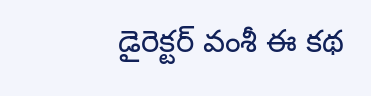డైరెక్టర్ వంశీ ఈ కథ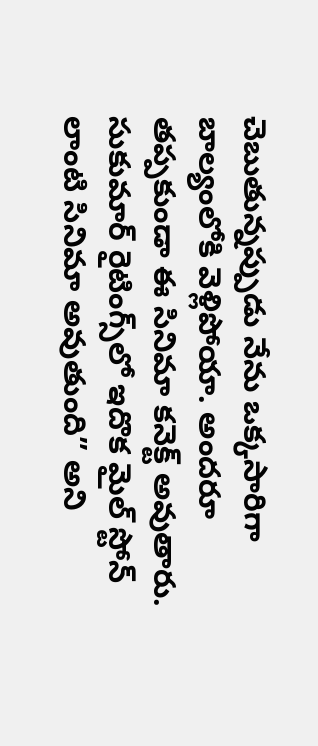చెబుతున్నప్పుడు నేను ఒక్కసారిగా బాల్యంలోకి వెళ్లిపోయా. అందరూ తప్పకుండా ఈ సినిమా కనెక్ట్ అవుతారు. సుకుమార్ రైటింగ్స్‌లో ఇదొక మైల్ స్టోన్ లాంటి సినిమా అవుతుంది” అని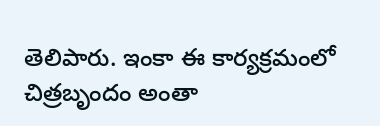తెలిపారు. ఇంకా ఈ కార్యక్రమంలో చిత్రబృందం అంతా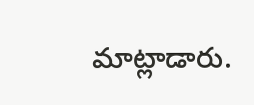మాట్లాడారు.